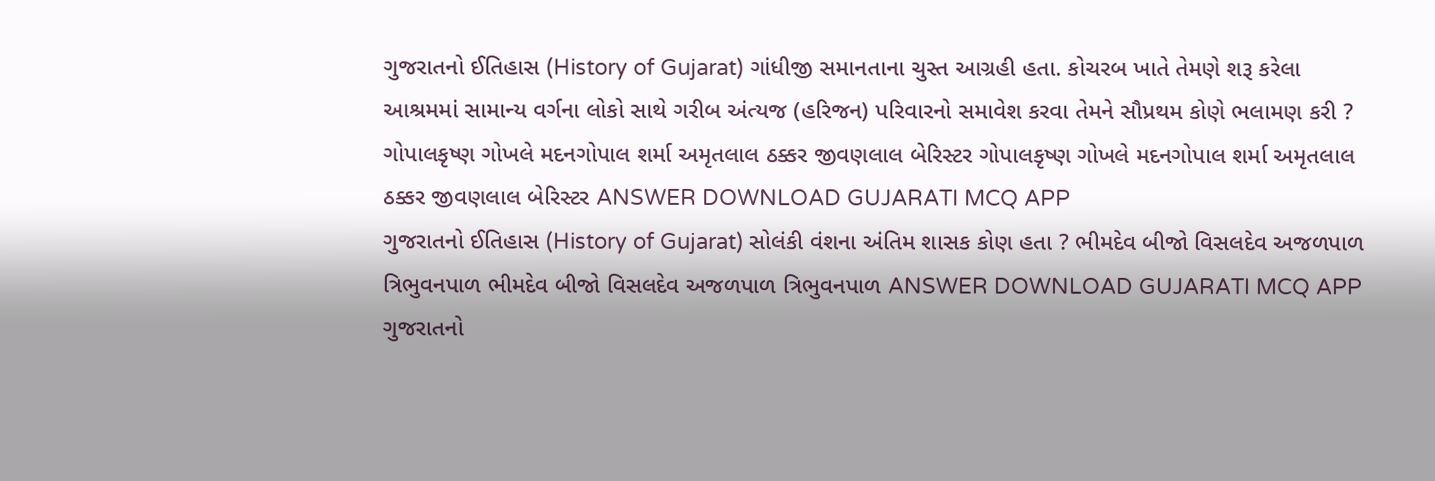ગુજરાતનો ઈતિહાસ (History of Gujarat) ગાંધીજી સમાનતાના ચુસ્ત આગ્રહી હતા. કોચરબ ખાતે તેમણે શરૂ કરેલા આશ્રમમાં સામાન્ય વર્ગના લોકો સાથે ગરીબ અંત્યજ (હરિજન) પરિવારનો સમાવેશ કરવા તેમને સૌપ્રથમ કોણે ભલામણ કરી ? ગોપાલકૃષ્ણ ગોખલે મદનગોપાલ શર્મા અમૃતલાલ ઠક્કર જીવણલાલ બેરિસ્ટર ગોપાલકૃષ્ણ ગોખલે મદનગોપાલ શર્મા અમૃતલાલ ઠક્કર જીવણલાલ બેરિસ્ટર ANSWER DOWNLOAD GUJARATI MCQ APP
ગુજરાતનો ઈતિહાસ (History of Gujarat) સોલંકી વંશના અંતિમ શાસક કોણ હતા ? ભીમદેવ બીજો વિસલદેવ અજળપાળ ત્રિભુવનપાળ ભીમદેવ બીજો વિસલદેવ અજળપાળ ત્રિભુવનપાળ ANSWER DOWNLOAD GUJARATI MCQ APP
ગુજરાતનો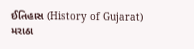ઈતિહાસ (History of Gujarat) મરાઠા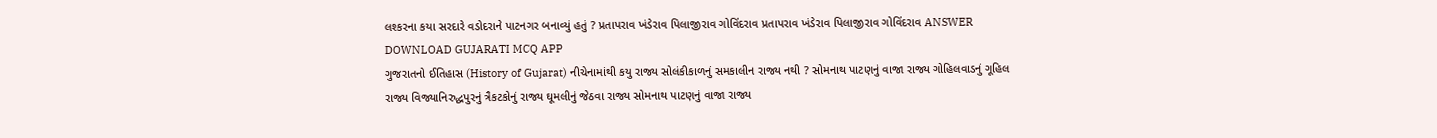લશ્કરના કયા સરદારે વડોદરાને પાટનગર બનાવ્યું હતું ? પ્રતાપરાવ ખંડેરાવ પિલાજીરાવ ગોવિંદરાવ પ્રતાપરાવ ખંડેરાવ પિલાજીરાવ ગોવિંદરાવ ANSWER DOWNLOAD GUJARATI MCQ APP
ગુજરાતનો ઈતિહાસ (History of Gujarat) નીચેનામાંથી કયુ રાજ્ય સોલંકીકાળનું સમકાલીન રાજ્ય નથી ? સોમનાથ પાટણનું વાજા રાજ્ય ગોહિલવાડનું ગૂહિલ રાજ્ય વિજ્યાનિરુદ્ધપુરનું ત્રૈકટકોનું રાજ્ય ઘૂમલીનું જેઠવા રાજ્ય સોમનાથ પાટણનું વાજા રાજ્ય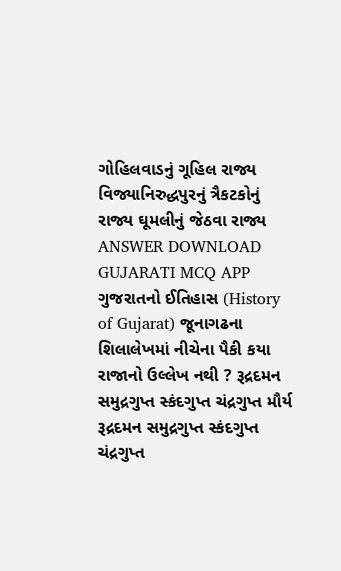ગોહિલવાડનું ગૂહિલ રાજ્ય વિજ્યાનિરુદ્ધપુરનું ત્રૈકટકોનું રાજ્ય ઘૂમલીનું જેઠવા રાજ્ય ANSWER DOWNLOAD GUJARATI MCQ APP
ગુજરાતનો ઈતિહાસ (History of Gujarat) જૂનાગઢના શિલાલેખમાં નીચેના પૈકી કયા રાજાનો ઉલ્લેખ નથી ? રૂદ્રદમન સમુદ્રગુપ્ત સ્કંદગુપ્ત ચંદ્રગુપ્ત મૌર્ય રૂદ્રદમન સમુદ્રગુપ્ત સ્કંદગુપ્ત ચંદ્રગુપ્ત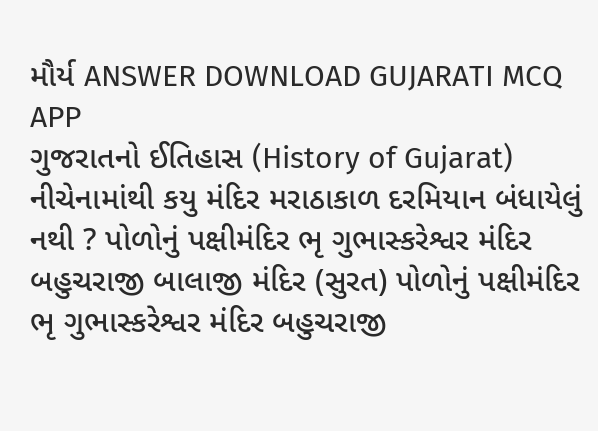મૌર્ય ANSWER DOWNLOAD GUJARATI MCQ APP
ગુજરાતનો ઈતિહાસ (History of Gujarat) નીચેનામાંથી કયુ મંદિર મરાઠાકાળ દરમિયાન બંધાયેલું નથી ? પોળોનું પક્ષીમંદિર ભૃ ગુભાસ્કરેશ્વર મંદિર બહુચરાજી બાલાજી મંદિર (સુરત) પોળોનું પક્ષીમંદિર ભૃ ગુભાસ્કરેશ્વર મંદિર બહુચરાજી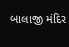બાલાજી મંદિર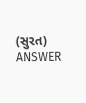(સુરત) ANSWER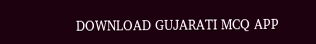DOWNLOAD GUJARATI MCQ APP